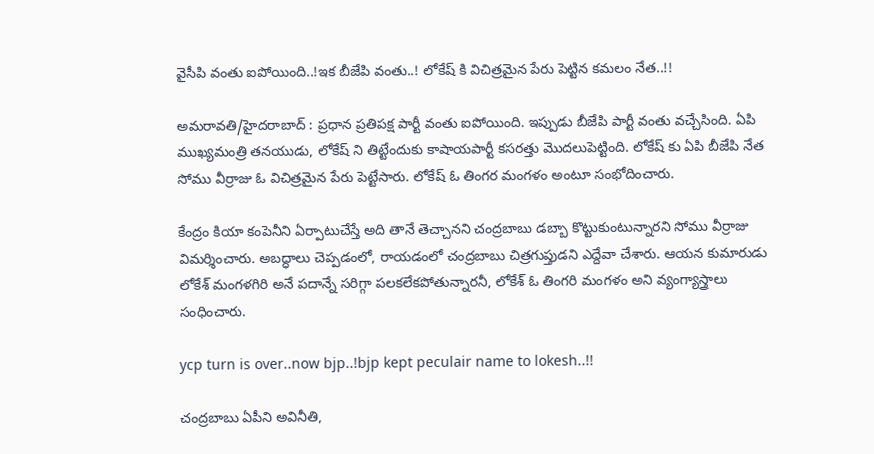వైసీపి వంతు ఐపోయింది..!ఇక బీజేపి వంతు..! లోకేష్ కి విచిత్రమైన పేరు పెట్టిన కమలం నేత..!!

అమరావతి/హైదరాబాద్ : ప్రధాన ప్రతిపక్ష పార్టీ వంతు ఐపోయింది. ఇప్పుడు బీజేపి పార్టీ వంతు వచ్చేసింది. ఏపి ముఖ్యమంత్రి తనయుడు, లోకేష్ ని తిట్టేందుకు కాషాయపార్టీ కసరత్తు మొదలుపెట్టింది. లోకేష్ కు ఏపి బీజేపి నేత సోము వీర్రాజు ఓ విచిత్రమైన పేరు పెట్టేసారు. లోకేష్ ఓ తింగర మంగళం అంటూ సంభోదించారు.

కేంద్రం కియా కంపెనీని ఏర్పాటుచేస్తే అది తానే తెచ్చానని చంద్రబాబు డబ్బా కొట్టుకుంటున్నారని సోము వీర్రాజు విమర్శించారు. అబద్ధాలు చెప్పడంలో, రాయడంలో చంద్రబాబు చిత్రగుప్తుడని ఎద్దేవా చేశారు. ఆయన కుమారుడు లోకేశ్ మంగళగిరి అనే పదాన్నే సరిగ్గా పలకలేకపోతున్నారనీ, లోకేశ్ ఓ తింగరి మంగళం అని వ్యంగ్యాస్త్రాలు సంధించారు.

ycp turn is over..now bjp..!bjp kept peculair name to lokesh..!!

చం‍ద్రబాబు ఏపీని అవినీతి,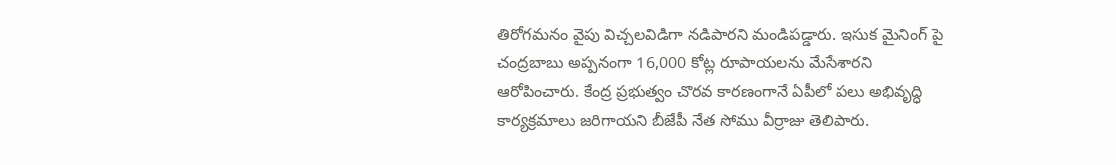తిరోగమనం వైపు విచ్చలవిడిగా నడిపారని మండిపడ్డారు. ఇసుక మైనింగ్ పై చంద్రబాబు అప్పనంగా 16,000 కోట్ల రూపాయలను మేసేశారని ఆరోపించారు. కేంద్ర ప్రభుత్వం చొరవ కారణంగానే ఏపీలో పలు అభివృద్ధి కార్యక్రమాలు జరిగాయని బీజేపీ నేత సోము వీర్రాజు తెలిపారు.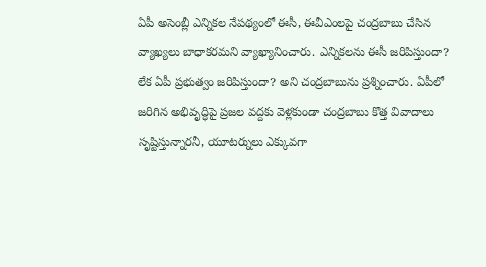ఏపీ అసెంబ్లీ ఎన్నికల నేపథ్యంలో ఈసీ, ఈవీఎంలపై చంద్రబాబు చేసిన వ్యాఖ్యలు బాధాకరమని వ్యాఖ్యానించారు. ఎన్నికలను ఈసీ జరిపిస్తుందా? లేక ఏపీ ప్రభుత్వం జరిపిస్తుందా? అని చంద్రబాబును ప్రశ్నించారు. ఏపీలో జరిగిన అభివృద్ధిపై ప్రజల వద్దకు వెళ్లకుండా చంద్రబాబు కొత్త వివాదాలు సృష్టిస్తున్నారనీ, యూటర్నులు ఎక్కువగా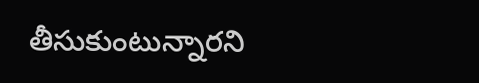తీసుకుంటున్నారని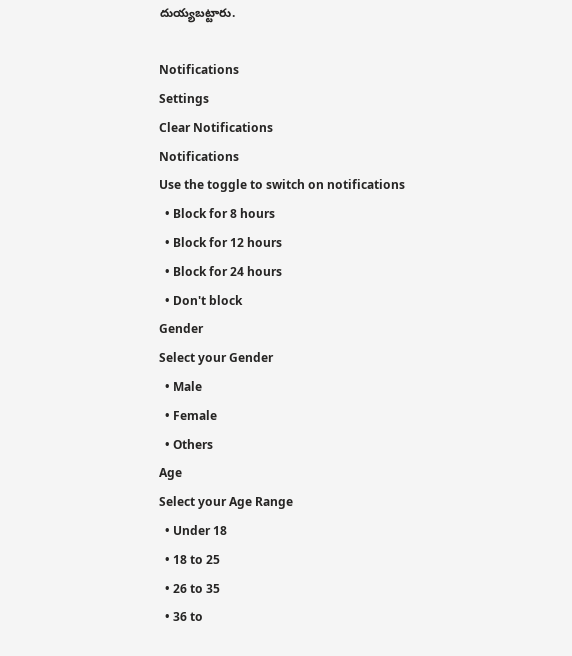దుయ్యబట్టారు.

Notifications
Settings
Clear Notifications
Notifications
Use the toggle to switch on notifications
  • Block for 8 hours
  • Block for 12 hours
  • Block for 24 hours
  • Don't block
Gender
Select your Gender
  • Male
  • Female
  • Others
Age
Select your Age Range
  • Under 18
  • 18 to 25
  • 26 to 35
  • 36 to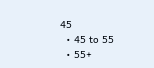45
  • 45 to 55
  • 55+